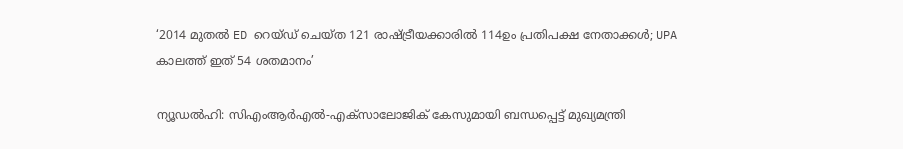‘2014 മുതല്‍ ED റെയ്ഡ് ചെയ്ത 121 രാഷ്ട്രീയക്കാരില്‍ 114ഉം പ്രതിപക്ഷ നേതാക്കള്‍; UPA കാലത്ത് ഇത് 54 ശതമാനം’

ന്യൂഡല്‍ഹി: സിഎംആര്‍എല്‍-എക്‌സാലോജിക് കേസുമായി ബന്ധപ്പെട്ട് മുഖ്യമന്ത്രി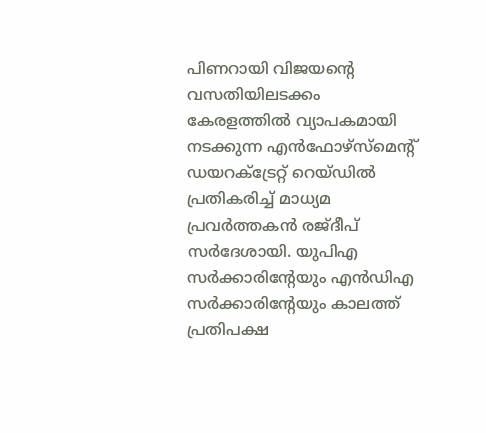പിണറായി വിജയന്റെ വസതിയിലടക്കം കേരളത്തില്‍ വ്യാപകമായി നടക്കുന്ന എന്‍ഫോഴ്‌സ്‌മെന്റ് ഡയറക്ട്രേറ്റ് റെയ്ഡില്‍ പ്രതികരിച്ച് മാധ്യമ പ്രവര്‍ത്തകന്‍ രജ്ദീപ് സര്‍ദേശായി. യുപിഎ സര്‍ക്കാരിന്റേയും എന്‍ഡിഎ സര്‍ക്കാരിന്റേയും കാലത്ത് പ്രതിപക്ഷ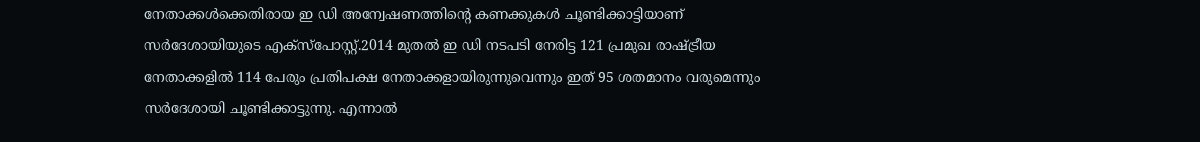നേതാക്കള്‍ക്കെതിരായ ഇ ഡി അന്വേഷണത്തിന്റെ കണക്കുകള്‍ ചൂണ്ടിക്കാട്ടിയാണ് സര്‍ദേശായിയുടെ എക്‌സ്‌പോസ്റ്റ്.2014 മുതല്‍ ഇ ഡി നടപടി നേരിട്ട 121 പ്രമുഖ രാഷ്ട്രീയ നേതാക്കളില്‍ 114 പേരും പ്രതിപക്ഷ നേതാക്കളായിരുന്നുവെന്നും ഇത് 95 ശതമാനം വരുമെന്നും സര്‍ദേശായി ചൂണ്ടിക്കാട്ടുന്നു. എന്നാല്‍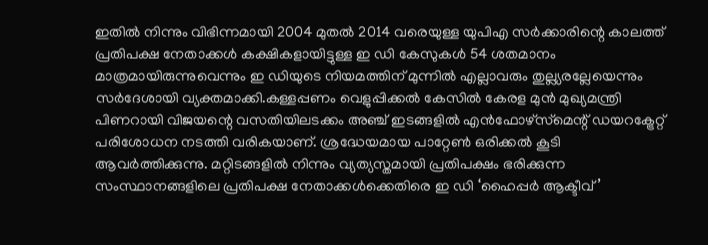ഇതില്‍ നിന്നും വിഭിന്നമായി 2004 മുതല്‍ 2014 വരെയുള്ള യുപിഎ സര്‍ക്കാരിന്റെ കാലത്ത് പ്രതിപക്ഷ നേതാക്കള്‍ കക്ഷികളായിട്ടുള്ള ഇ ഡി കേസുകള്‍ 54 ശതമാനം മാത്രമായിരുന്നുവെന്നും ഇ ഡിയുടെ നിയമത്തിന് മുന്നില്‍ എല്ലാവരും തുല്ല്യരല്ലേയെന്നും സര്‍ദേശായി വ്യക്തമാക്കി.കള്ളപ്പണം വെളുപ്പിക്കല്‍ കേസില്‍ കേരള മുന്‍ മുഖ്യമന്ത്രി പിണറായി വിജയന്റെ വസതിയിലടക്കം അഞ്ച് ഇടങ്ങളില്‍ എന്‍ഫോഴ്‌സ്‌മെന്റ് ഡയറക്ട്രേറ്റ് പരിശോധന നടത്തി വരികയാണ്. ശ്രദ്ധേയമായ പാറ്റേണ്‍ ഒരിക്കല്‍ കൂടി ആവര്‍ത്തിക്കുന്നു. മറ്റിടങ്ങളില്‍ നിന്നും വ്യത്യസ്തമായി പ്രതിപക്ഷം ഭരിക്കുന്ന സംസ്ഥാനങ്ങളിലെ പ്രതിപക്ഷ നേതാക്കള്‍ക്കെതിരെ ഇ ഡി ‘ഹൈപ്പര്‍ ആക്ടീവ്’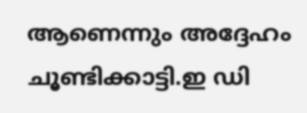ആണെന്നും അദ്ദേഹം ചൂണ്ടിക്കാട്ടി.ഇ ഡി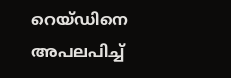റെയ്ഡിനെ അപലപിച്ച്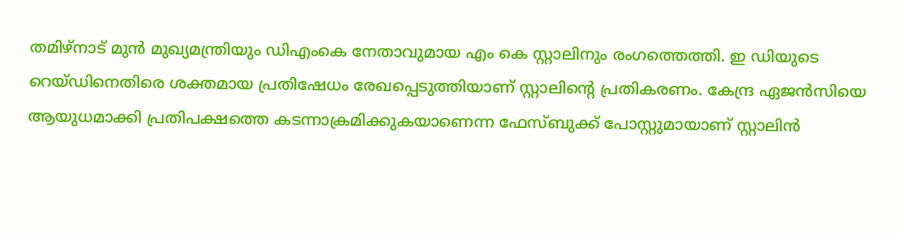തമിഴ്‌നാട് മുന്‍ മുഖ്യമന്ത്രിയും ഡിഎംകെ നേതാവുമായ എം കെ സ്റ്റാലിനും രംഗത്തെത്തി. ഇ ഡിയുടെ റെയ്ഡിനെതിരെ ശക്തമായ പ്രതിഷേധം രേഖപ്പെടുത്തിയാണ് സ്റ്റാലിന്റെ പ്രതികരണം. കേന്ദ്ര ഏജന്‍സിയെ ആയുധമാക്കി പ്രതിപക്ഷത്തെ കടന്നാക്രമിക്കുകയാണെന്ന ഫേസ്ബുക്ക് പോസ്റ്റുമായാണ് സ്റ്റാലിന്‍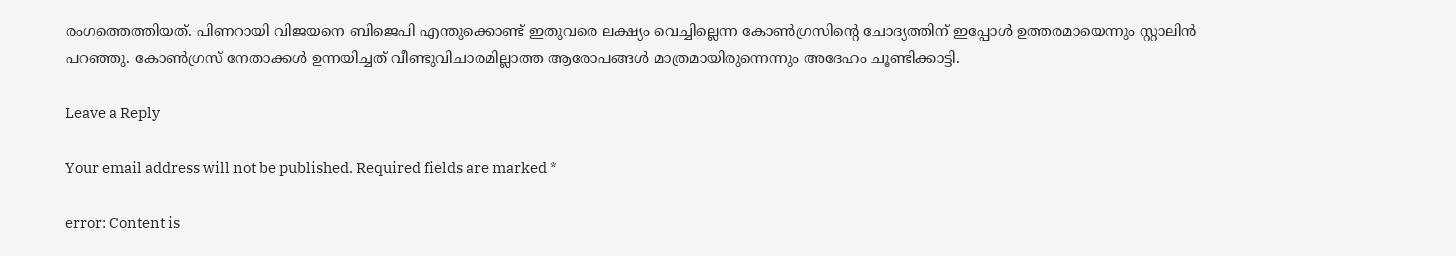രംഗത്തെത്തിയത്. പിണറായി വിജയനെ ബിജെപി എന്തുക്കൊണ്ട് ഇതുവരെ ലക്ഷ്യം വെച്ചില്ലെന്ന കോണ്‍ഗ്രസിന്റെ ചോദ്യത്തിന് ഇപ്പോള്‍ ഉത്തരമായെന്നും സ്റ്റാലിന്‍ പറഞ്ഞു. കോണ്‍ഗ്രസ് നേതാക്കള്‍ ഉന്നയിച്ചത് വീണ്ടുവിചാരമില്ലാത്ത ആരോപങ്ങള്‍ മാത്രമായിരുന്നെന്നും അദേഹം ചൂണ്ടിക്കാട്ടി.

Leave a Reply

Your email address will not be published. Required fields are marked *

error: Content is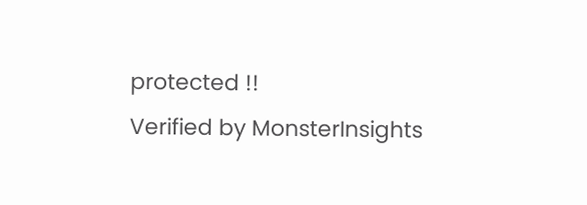protected !!
Verified by MonsterInsights